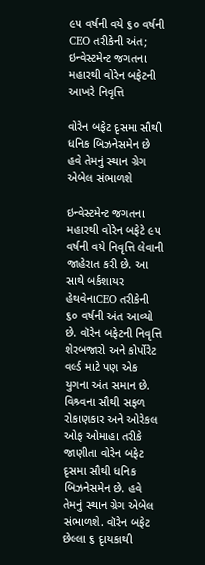૯૫ વર્ષની વયે ૬૦ વર્ષની CEO તરીકેની અંત; ઇન્વેસ્ટમેન્ટ જગતના મહારથી વોરેન બફેટની આખરે નિવૃત્તિ

વોરેન બફેટ દૃસમા સૌથી ધનિક બિઝનેસમેન છે હવે તેમનું સ્થાન ગ્રેગ એબેલ સંભાળશે

ઇન્વેસ્ટમેન્ટ જગતના મહારથી વોરેન બફેટે ૯૫ વર્ષની વયે નિવૃત્તિ લેવાની જાહેરાત કરી છે. આ સાથે બર્કશાયર હેથવેનાCEO તરીકેની ૬૦ વર્ષની અંત આવ્યો છે. વૉરેન બફેટની નિવૃત્તિ શેરબજારો અને કોર્પોરેટ વર્લ્ડ માટે પણ એક યુગના અંત સમાન છે. વિશ્ર્વના સૌથી સફળ રોકાણકાર અને ઓરેકલ ઓફ ઓમાહા તરીકે જાણીતા વોરેન બફેટ દૃસમા સૌથી ધનિક બિઝનેસમેન છે. હવે તેમનું સ્થાન ગ્રેગ એબેલ સંભાળશે. વૉરેન બફેટ છેલ્લા ૬ દૃાયકાથી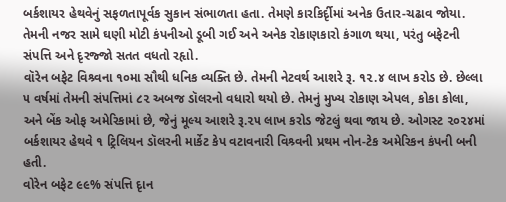બર્કશાયર હેથવેનું સફળતાપૂર્વક સુકાન સંભાળતા હતા. તેમણે કારકિર્દૃીમાં અનેક ઉતાર-ચઢાવ જોયા. તેમની નજર સામે ઘણી મોટી કંપનીઓ ડૂબી ગઈ અને અનેક રોકાણકારો કંગાળ થયા, પરંતુ બફેટની સંપત્તિ અને દૃરજ્જો સતત વધતો રહૃાો.
વૉરેન બફેટ વિશ્ર્વના ૧૦મા સૌથી ધનિક વ્યક્તિ છે. તેમની નેટવર્થ આશરે રૂ. ૧૨.૪ લાખ કરોડ છે. છેલ્લા ૫ વર્ષમાં તેમની સંપત્તિમાં ૮૨ અબજ ડૉલરનો વધારો થયો છે. તેમનું મુખ્ય રોકાણ એપલ, કોકા કોલા, અને બેંક ઓફ અમેરિકામાં છે, જેનું મૂલ્ય આશરે રૂ.૨૫ લાખ કરોડ જેટલું થવા જાય છે. ઓગસ્ટ ૨૦૨૪માં બર્કશાયર હેથવે ૧ ટ્રિલિયન ડૉલરની માર્કેટ કેપ વટાવનારી વિશ્ર્વની પ્રથમ નોન-ટેક અમેરિકન કંપની બની હતી.
વોરેન બફેટ ૯૯% સંપત્તિ દૃાન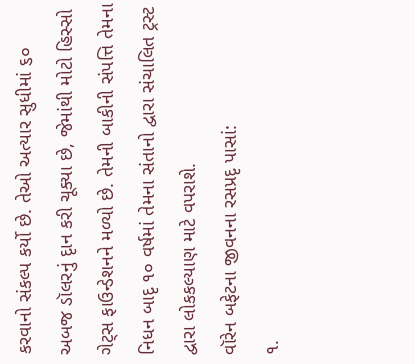કરવાનો સંકલ્પ કર્યો છે. તેઓ અત્યાર સુધીમાં ૬૦ અબજ ડૉલરનું દૃાન કરી ચૂક્યા છે, જેમાંથી મોટો હિસ્સો ગેટ્સ ફાઉન્ડેશનને મળ્યો છે. તેમની બાકીની સંપત્તિ તેમના નિધન બાદૃ ૧૦ વર્ષમાં તેમના સંતાનો દ્વારા સંચાલિત ટ્રસ્ટ દ્વારા લોકકલ્યાણ માટે વપરાશે.
વૉરેન બફેટના જીવનના રસપ્રદૃ પાસાં:
૧.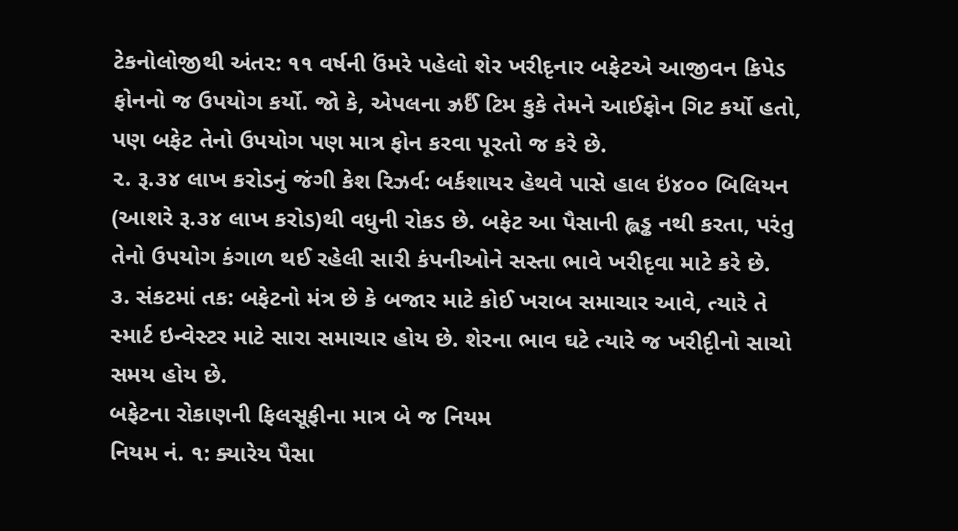ટેકનોલોજીથી અંતર: ૧૧ વર્ષની ઉંમરે પહેલો શેર ખરીદૃનાર બફેટએ આજીવન કિપેડ ફોનનો જ ઉપયોગ કર્યો. જો કે, એપલના ઝ્રર્ઈં ટિમ કુકે તેમને આઈફોન ગિટ કર્યો હતો, પણ બફેટ તેનો ઉપયોગ પણ માત્ર ફોન કરવા પૂરતો જ કરે છે.
૨. રૂ.૩૪ લાખ કરોડનું જંગી કેશ રિઝર્વ: બર્કશાયર હેથવે પાસે હાલ ઇં૪૦૦ બિલિયન (આશરે રૂ.૩૪ લાખ કરોડ)થી વધુની રોકડ છે. બફેટ આ પૈસાની હ્લડ્ઢ નથી કરતા, પરંતુ તેનો ઉપયોગ કંગાળ થઈ રહેલી સારી કંપનીઓને સસ્તા ભાવે ખરીદૃવા માટે કરે છે.
૩. સંકટમાં તક: બફેટનો મંત્ર છે કે બજાર માટે કોઈ ખરાબ સમાચાર આવે, ત્યારે તે સ્માર્ટ ઇન્વેસ્ટર માટે સારા સમાચાર હોય છે. શેરના ભાવ ઘટે ત્યારે જ ખરીદૃીનો સાચો સમય હોય છે.
બફેટના રોકાણની ફિલસૂફીના માત્ર બે જ નિયમ
નિયમ નં. ૧: ક્યારેય પૈસા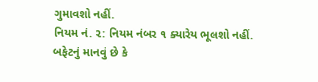ગુમાવશો નહીં.
નિયમ નં. ૨: નિયમ નંબર ૧ ક્યારેય ભૂલશો નહીં.
બફેટનું માનવું છે કે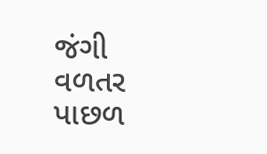જંગી વળતર પાછળ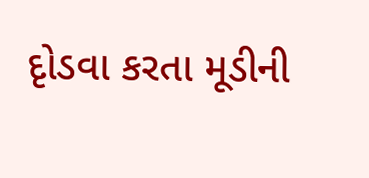દૃોડવા કરતા મૂડીની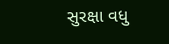સુરક્ષા વધુ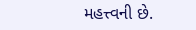મહત્ત્વની છે.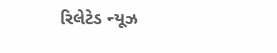રિલેટેડ ન્યૂઝ